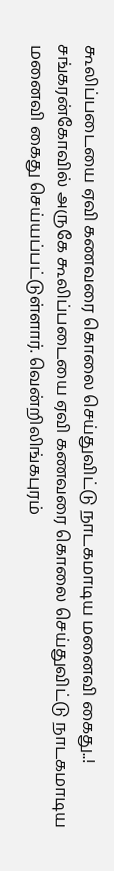கூலிப்படையை ஏவி கணவரை கொலை செய்துவிட்டு நாடகமாடிய மனைவி கைது..!
சங்கரன்கோவில் அருகே கூலிப்படையை ஏவி கணவரை கொலை செய்துவிட்டு நாடகமாடிய மனைவி கைது செய்யப்பட்டுள்ளார். வென்றிலிங்கபுரம்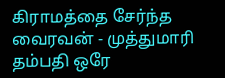கிராமத்தை சேர்ந்த வைரவன் - முத்துமாரி தம்பதி ஒரே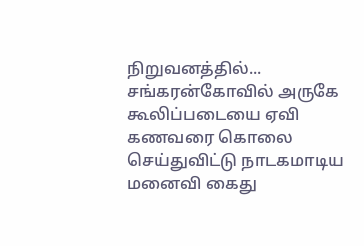நிறுவனத்தில்...
சங்கரன்கோவில் அருகே கூலிப்படையை ஏவி கணவரை கொலை செய்துவிட்டு நாடகமாடிய மனைவி கைது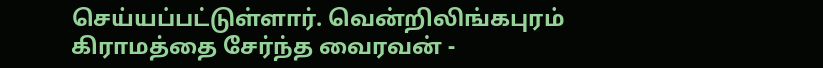செய்யப்பட்டுள்ளார். வென்றிலிங்கபுரம் கிராமத்தை சேர்ந்த வைரவன் -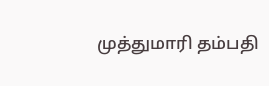முத்துமாரி தம்பதி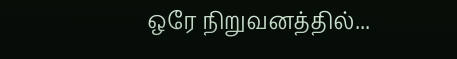ஒரே நிறுவனத்தில்...